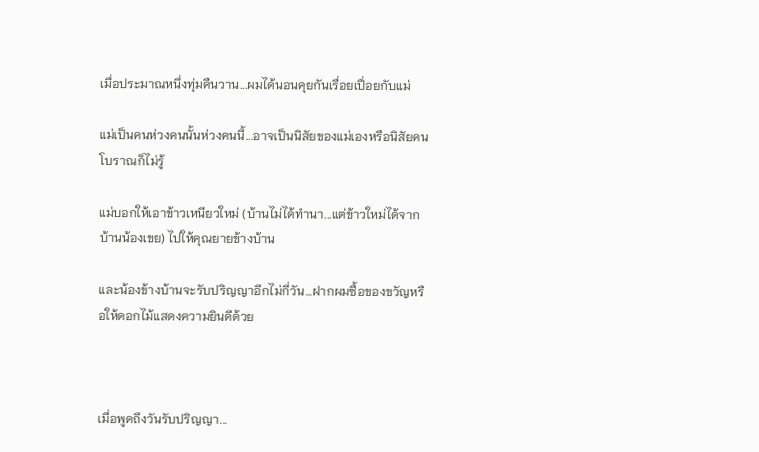เมื่อประมาณหนึ่งทุ่มคืนวาน...ผมได้นอนคุยกันเรื่อยเปื่อยกับแม่

แม่เป็นคนห่วงคนนั้นห่วงคนนี้...อาจเป็นนิสัยของแม่เองหรือนิสัยคนโบราณก็ไม่รู้

แม่บอกให้เอาข้าวเหนียวใหม่ (บ้านไม่ได้ทำนา...แต่ข้าวใหม่ได้จากบ้านน้องเขย) ไปให้คุณยายข้างบ้าน

และน้องข้างบ้านจะรับปริญญาอีกไม่กี่วัน...ฝากผมซื้อของขวัญหรือให้ดอกไม้แสดงความยินดีด้วย



เมื่อพูดถึงวันรับปริญญา...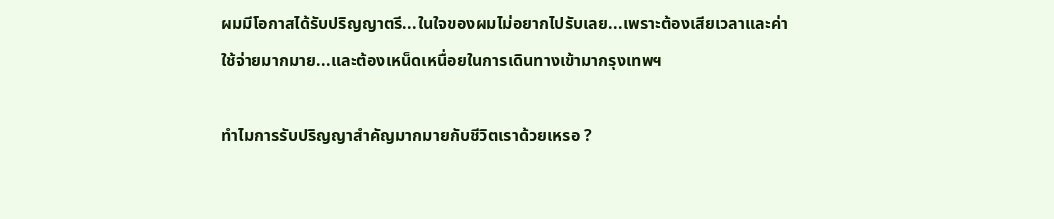ผมมีโอกาสได้รับปริญญาตรี...ในใจของผมไม่อยากไปรับเลย...เพราะต้องเสียเวลาและค่าใช้จ่ายมากมาย...และต้องเหน็ดเหนื่อยในการเดินทางเข้ามากรุงเทพฯ

ทำไมการรับปริญญาสำคัญมากมายกับชีวิตเราด้วยเหรอ ?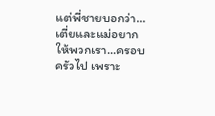แต่พี่ชายบอกว่า...เตี่ยและแม่อยากให้พวกเรา...ครอบครัวไป เพราะ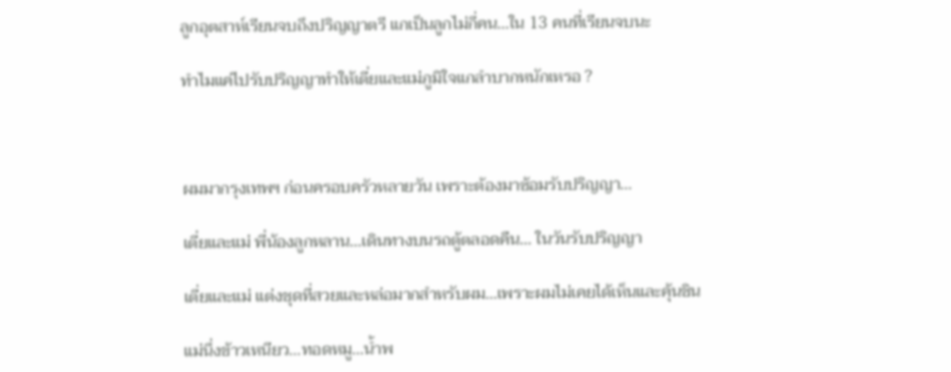ลูกอุตสาห์เรียนจบถึงปริญญาตรี แกเป็นลูกไม่กี่คน...ใน 13 คนที่เรียนจบนะ

ทำไมแค่ไปรับปริญญาทำให้เตี่ยและแม่ภูมิใจแกลำบากหนักเหรอ ?



ผมมากรุงเทพฯ ก่อนครอบครัวหลายวัน เพราะต้องมาซ้อมรับปริญญา...

เตี่ยและแม่ พี่น้องลูกหลาน...เดินทางบนรถตู้ตลอดคืน... ในวันรับปริญญา

เตี่ยและแม่ แต่งชุดที่สวยและหล่อมากสำหรับผม...เพราะผมไม่เคยได้เห็นและคุ้นชิน

แม่นึ่งข้าวเหนียว...ทอดหมู...น้ำพ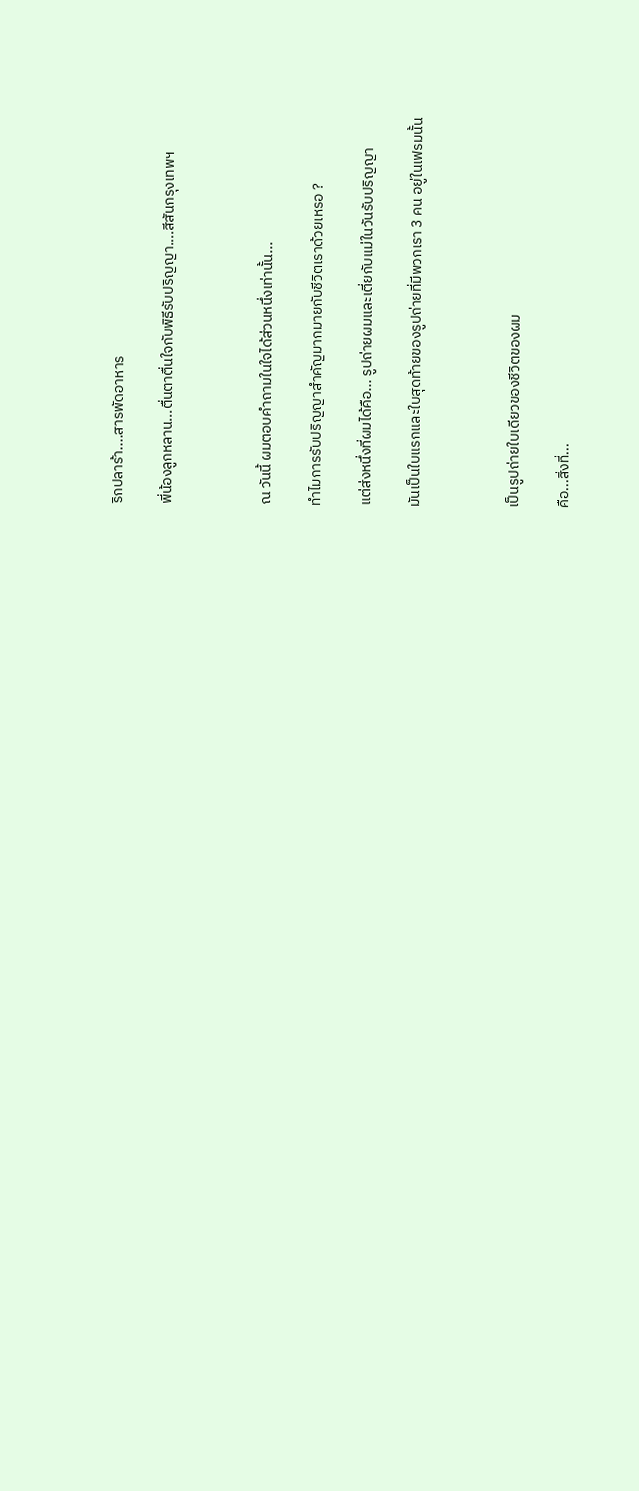ริกปลาร้า....สารพัดอาหาร

พี่น้องลูกหลาน...ตื่นตาตื่นใจกับพิธีรับปริญญา....สีสันกรุงเทพฯ



ณ วันนี้ ผมตอบคำถามในใจได้ส่วนหนึ่งเท่านั้น...

ทำไมการรับปริญญาสำคัญมากมายกับชีวิตเราด้วยเหรอ ?

แต่ส่งหนึ่งที่ผมได้คือ... รูปถ่ายผมและเตี่ยกับแม่ในวันรับปริญญา

มันเป็นใบแรกและใบสุดท้ายของรูปถ่ายที่มีพวกเรา 3 คน อยู่ในเฟรมนั้น



เป็นรูปถ่ายใบเดียวของชีวิตของผม

คือ...สิ่งที่...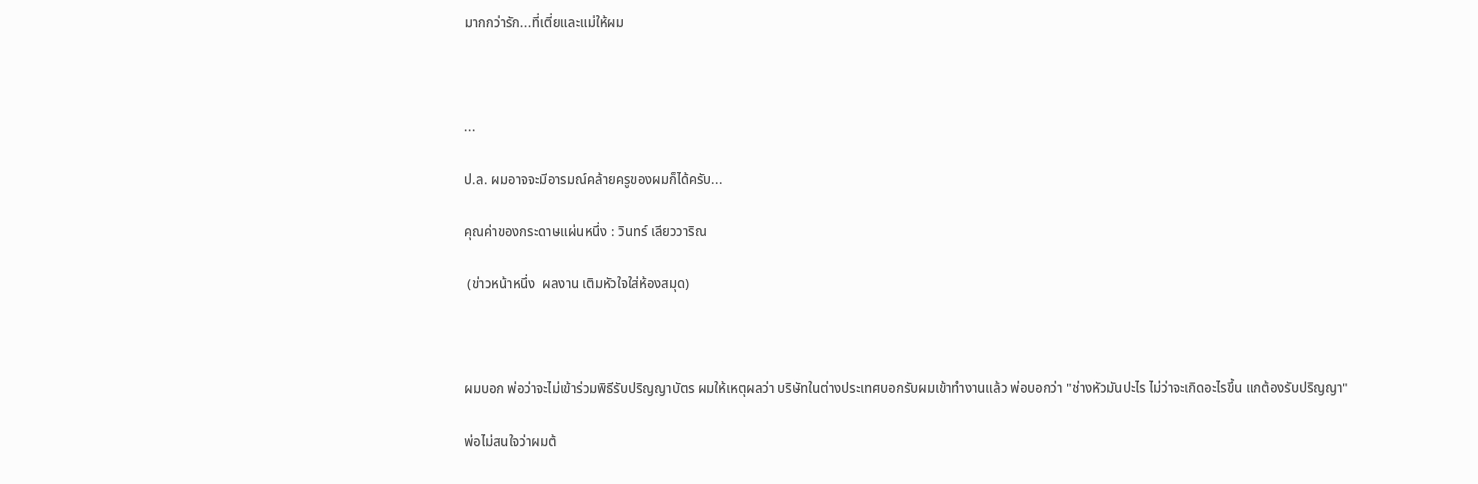มากกว่ารัก...ที่เตี่ยและแม่ให้ผม



...

ป.ล. ผมอาจจะมีอารมณ์คล้ายครูของผมก็ได้ครับ...

คุณค่าของกระดาษแผ่นหนึ่ง : วินทร์ เลียววาริณ

 (ข่าวหน้าหนึ่ง  ผลงาน เติมหัวใจใส่ห้องสมุด)



ผมบอก พ่อว่าจะไม่เข้าร่วมพิธีรับปริญญาบัตร ผมให้เหตุผลว่า บริษัทในต่างประเทศบอกรับผมเข้าทำงานแล้ว พ่อบอกว่า "ช่างหัวมันปะไร ไม่ว่าจะเกิดอะไรขึ้น แกต้องรับปริญญา"

พ่อไม่สนใจว่าผมต้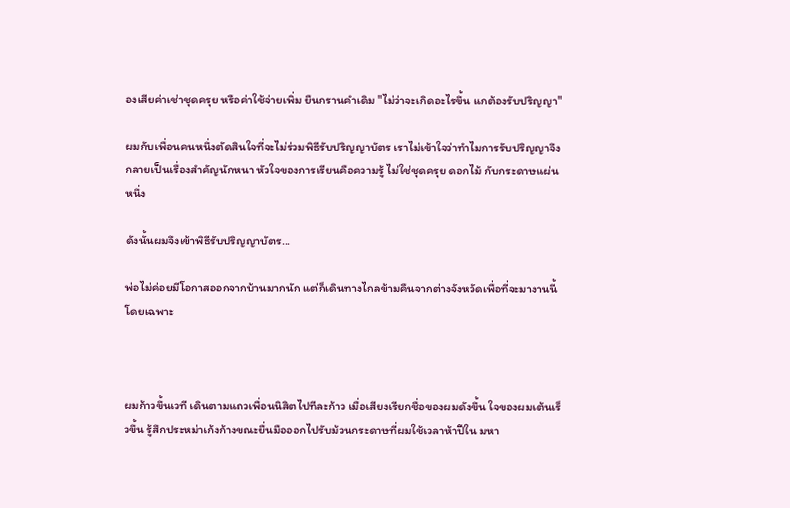องเสียค่าเช่าชุดครุย หรือค่าใช้จ่ายเพิ่ม ยืนกรานคำเดิม "ไม่ว่าจะเกิดอะไรขึ้น แกต้องรับปริญญา"

ผมกับเพื่อนคนหนึ่งตัดสินใจที่จะไม่ร่วมพิธีรับปริญญาบัตร เราไม่เข้าใจว่าทำไมการรับปริญญาจึงกลายเป็นเรื่องสำคัญนักหนา หัวใจของการเรียนคือความรู้ ไม่ใช่ชุดครุย ดอกไม้ กับกระดาษแผ่นหนึ่ง

ดังนั้นผมจึงเข้าพิธีรับปริญญาบัตร...

พ่อไม่ค่อยมีโอกาสออกจากบ้านมากนัก แต่ก็เดินทางไกลข้ามคืนจากต่างจังหวัดเพื่อที่จะมางานนี้โดยเฉพาะ



ผมก้าวขึ้นเวที เดินตามแถวเพื่อนนิสิตไปทีละก้าว เมื่อเสียงเรียกชื่อของผมดังขึ้น ใจของผมเต้นเร็วขึ้น รู้สึกประหม่าเก้งก้างขณะยื่นมือออกไปรับม้วนกระดาษที่ผมใช้เวลาห้าปีใน มหา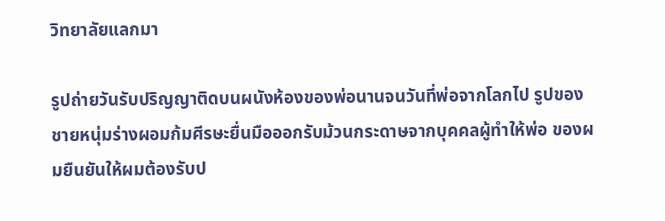วิทยาลัยแลกมา

รูปถ่ายวันรับปริญญาติดบนผนังห้องของพ่อนานจนวันที่พ่อจากโลกไป รูปของชายหนุ่มร่างผอมก้มศีรษะยื่นมือออกรับม้วนกระดาษจากบุคคลผู้ทำให้พ่อ ของผมยืนยันให้ผมต้องรับป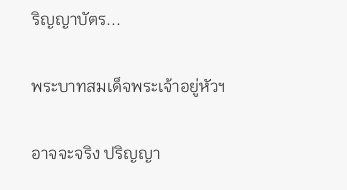ริญญาบัตร...

พระบาทสมเด็จพระเจ้าอยู่หัวฯ

อาจจะจริง ปริญญา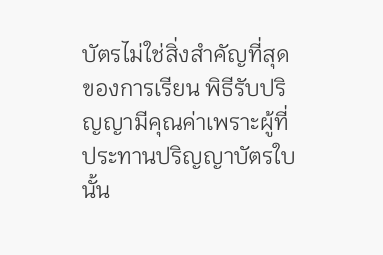บัตรไม่ใช่สิ่งสำคัญที่สุดของการเรียน พิธีรับปริญญามีคุณค่าเพราะผู้ที่ประทานปริญญาบัตรใบนั้น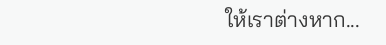ให้เราต่างหาก...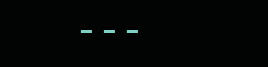---